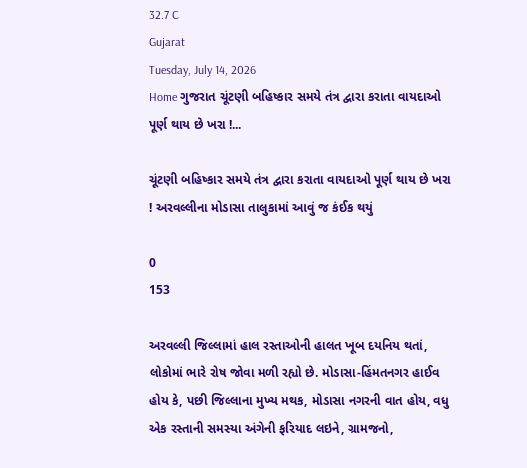32.7 C
Gujarat
Tuesday, July 14, 2026
Home ગુજરાત ચૂંટણી બહિષ્કાર સમયે તંત્ર દ્વારા કરાતા વાયદાઓ પૂર્ણ થાય છે ખરા !...

ચૂંટણી બહિષ્કાર સમયે તંત્ર દ્વારા કરાતા વાયદાઓ પૂર્ણ થાય છે ખરા ! અરવલ્લીના મોડાસા તાલુકામાં આવું જ કંઈક થયું

0
153

અરવલ્લી જિલ્લામાં હાલ રસ્તાઓની હાલત ખૂબ દયનિય થતાં, લોકોમાં ભારે રોષ જોવા મળી રહ્યો છે. મોડાસા-હિંમતનગર હાઈવ હોય કે, પછી જિલ્લાના મુખ્ય મથક, મોડાસા નગરની વાત હોય, વધુ એક રસ્તાની સમસ્યા અંગેની ફરિયાદ લઇને, ગ્રામજનો,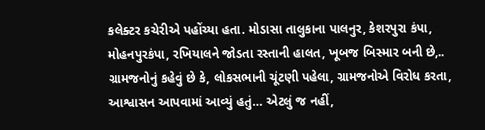કલેક્ટર કચેરીએ પહોંચ્યા હતા. મોડાસા તાલુકાના પાલનુર, કેશરપુરા કંપા, મોહનપુરકંપા, રખિયાલને જોડતા રસ્તાની હાલત, ખૂબજ બિસ્માર બની છે,.. ગ્રામજનોનું કહેવું છે કે, લોકસભાની ચૂંટણી પહેલા, ગ્રામજનોએ વિરોધ કરતા, આશ્વાસન આપવામાં આવ્યું હતું… એટલું જ નહીં,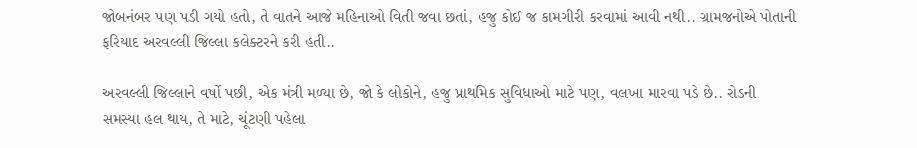જોબનંબર પણ પડી ગયો હતો, તે વાતને આજે મહિનાઓ વિતી જવા છતાં, હજુ કોઈ જ કામગીરી કરવામાં આવી નથી.. ગ્રામજનોએ પોતાની ફરિયાદ અરવલ્લી જિલ્લા કલેક્ટરને કરી હતી..

અરવલ્લી જિલ્લાને વર્ષો પછી, એક મંત્રી મળ્યા છે, જો કે લોકોને, હજુ પ્રાથમિક સુવિધાઓ માટે પણ, વલખા મારવા પડે છે.. રોડની સમસ્યા હલ થાય, તે માટે, ચૂંટણી પહેલા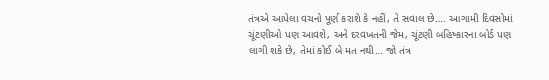તંત્રએ આપેલા વચનો પૂર્ણ કરાશે કે નહીં, તે સવાલ છે…. આગામી દિવસોમાં ચૂંટણીઓ પણ આવશે, અને દરવખતની જેમ, ચૂંટણી બહિષ્કારના બોર્ડ પણ લાગી શકે છે, તેમાં કોઈ બે મત નથી… જો તંત્ર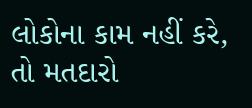લોકોના કામ નહીં કરે, તો મતદારો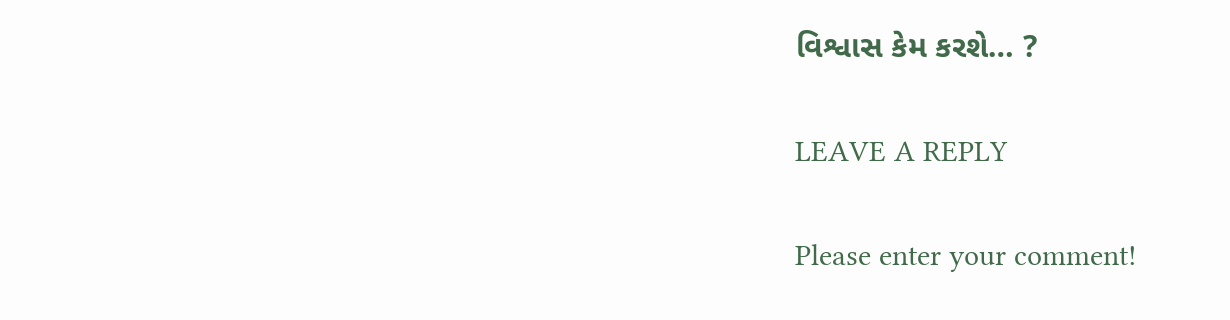વિશ્વાસ કેમ કરશે… ?

LEAVE A REPLY

Please enter your comment!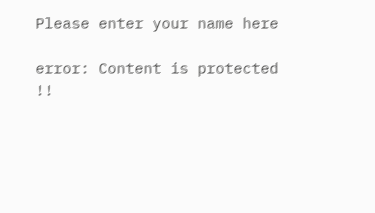Please enter your name here

error: Content is protected !!